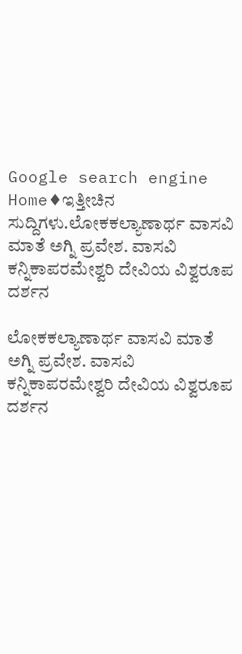Google search engine
Home♦ಇತ್ತೀಚಿನ ಸುದ್ದಿಗಳು.ಲೋಕಕಲ್ಯಾಣಾರ್ಥ ವಾಸವಿ ಮಾತೆ ಅಗ್ನಿ ಪ್ರವೇಶ. ವಾಸವಿ ಕನ್ನಿಕಾಪರಮೇಶ್ವರಿ ದೇವಿಯ ವಿಶ್ವರೂಪ ದರ್ಶನ

ಲೋಕಕಲ್ಯಾಣಾರ್ಥ ವಾಸವಿ ಮಾತೆ ಅಗ್ನಿ ಪ್ರವೇಶ. ವಾಸವಿ ಕನ್ನಿಕಾಪರಮೇಶ್ವರಿ ದೇವಿಯ ವಿಶ್ವರೂಪ ದರ್ಶನ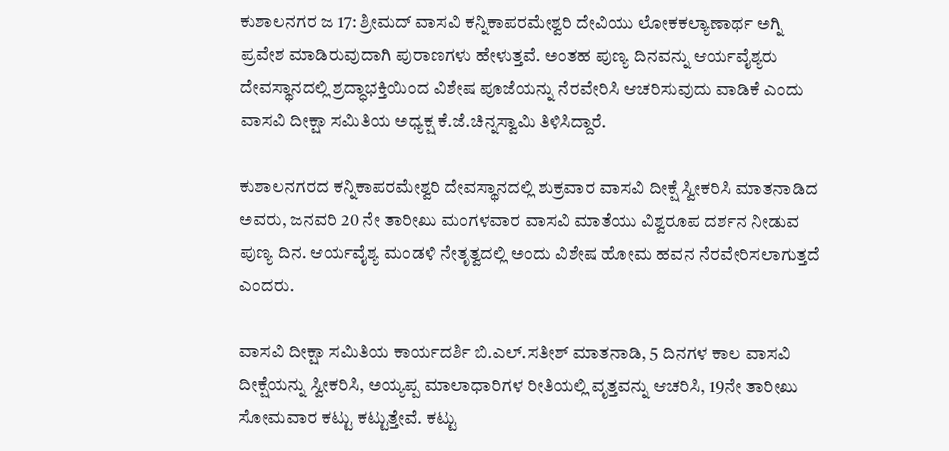ಕುಶಾಲನಗರ ಜ 17: ಶ್ರೀಮದ್ ವಾಸವಿ ಕನ್ನಿಕಾಪರಮೇಶ್ವರಿ ದೇವಿಯು ಲೋಕಕಲ್ಯಾಣಾರ್ಥ ಅಗ್ನಿ ಪ್ರವೇಶ ಮಾಡಿರುವುದಾಗಿ ಪುರಾಣಗಳು ಹೇಳುತ್ತವೆ. ಅಂತಹ ಪುಣ್ಯ ದಿನವನ್ನು ಆರ್ಯವೈಶ್ಯರು ದೇವಸ್ಥಾನದಲ್ಲಿ ಶ್ರದ್ಧಾಭಕ್ತಿಯಿಂದ ವಿಶೇಷ ಪೂಜೆಯನ್ನು ನೆರವೇರಿಸಿ ಆಚರಿಸುವುದು ವಾಡಿಕೆ ಎಂದು ವಾಸವಿ ದೀಕ್ಷಾ ಸಮಿತಿಯ ಅಧ್ಯಕ್ಷ ಕೆ.ಜೆ.ಚಿನ್ನಸ್ವಾಮಿ ತಿಳಿಸಿದ್ದಾರೆ.

ಕುಶಾಲನಗರದ ಕನ್ನಿಕಾಪರಮೇಶ್ವರಿ ದೇವಸ್ಥಾನದಲ್ಲಿ ಶುಕ್ರವಾರ ವಾಸವಿ ದೀಕ್ಷೆ ಸ್ವೀಕರಿಸಿ ಮಾತನಾಡಿದ ಅವರು, ಜನವರಿ 20 ನೇ ತಾರೀಖು ಮಂಗಳವಾರ ವಾಸವಿ ಮಾತೆಯು ವಿಶ್ವರೂಪ ದರ್ಶನ ನೀಡುವ ಪುಣ್ಯ ದಿನ. ಆರ್ಯವೈಶ್ಯ ಮಂಡಳಿ ನೇತೃತ್ವದಲ್ಲಿ ಅಂದು ವಿಶೇಷ ಹೋಮ ಹವನ ನೆರವೇರಿಸಲಾಗುತ್ತದೆ ಎಂದರು.

ವಾಸವಿ ದೀಕ್ಷಾ ಸಮಿತಿಯ ಕಾರ್ಯದರ್ಶಿ ಬಿ.ಎಲ್.ಸತೀಶ್ ಮಾತನಾಡಿ, 5 ದಿನಗಳ ಕಾಲ ವಾಸವಿ ದೀಕ್ಷೆಯನ್ನು ಸ್ವೀಕರಿಸಿ, ಅಯ್ಯಪ್ಪ ಮಾಲಾಧಾರಿಗಳ ರೀತಿಯಲ್ಲಿ ವೃತ್ತವನ್ನು ಆಚರಿಸಿ, 19ನೇ ತಾರೀಖು ಸೋಮವಾರ ಕಟ್ಟು ಕಟ್ಟುತ್ತೇವೆ. ಕಟ್ಟು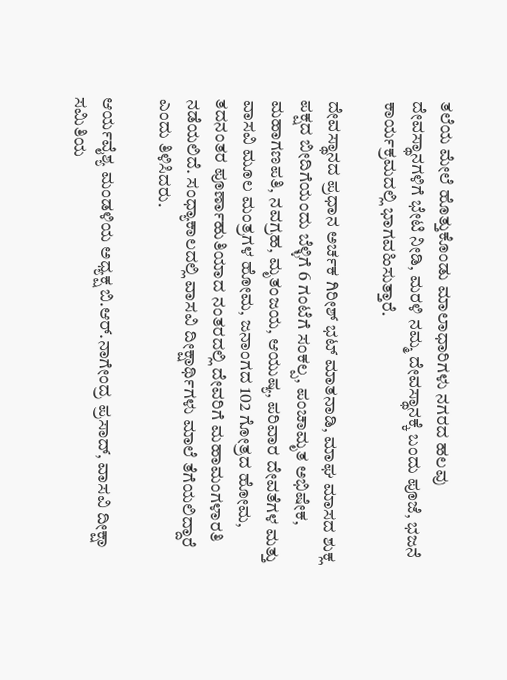ತಲೆಯ ಮೇಲೆ ಹೊತ್ತುಕೊಂಡು ಮಾಲಾಧಾರಿಗಳು ನಗರದ ಹಲವು ದೇವಸ್ಥಾನಗಳಿಗೆ ಭೇಟಿ ನೀಡಿ, ಮರಳಿ ನಮ್ಮ ದೇವಸ್ಥಾನಕ್ಕೆ ಬಂದು ಪೂಜೆ, ಭಜನೆ ಕಾರ್ಯಕ್ರಮದಲ್ಲಿ ಭಾಗವಹಿಸುತ್ತಾರೆ.

ದೇವಸ್ಥಾನದ ಪ್ರಧಾನ ಅರ್ಚಕ ಗಿರೀಶ್ ಭಟ್ ಮಾತನಾಡಿ, ಮಾಘ ಮಾಸದ ಶುಕ್ಲ ಪಕ್ಷದ ಬೀದಿಗೆಯಂದು ಬೆಳ್ಳಿಗೆ 6 ಗಂಟೆಗೆ ಸಂಕಲ್ಪ, ಪಂಚಾಮೃತ ಅಭಿಷೇಕ, ಮಹಾಗಣಪತಿ, ನವಗ್ರಹ, ಮೃತಂಜಯ, ಆಯುಷ್ಯ, ಪರಿವಾರ ದೇವತೆಗಳ ಮತ್ತು ವಾಸವಿ ಮೂಲ ಮಂತ್ರಗಳ ಹೋಮ, ಜನಾಂಗದ 102 ಗೋತ್ರದ ಹೋಮ, ತದನಂತರ ಪೂರ್ಣಾಹುತಿಯಾದ ನಂತರದಲ್ಲಿ ದೇವರಿಗೆ ಮಹಾಮಂಗಳಾರತಿ ನಡೆಯಲಿದೆ. ಸಂಧ್ಯಾಕಾಲದಲ್ಲಿ ವಾಸವಿ ದೀಕ್ಷಾರ್ಥಿಗಳು ಮಾಲೆ ತೆಗೆಯಲಿದ್ದಾರೆ ಎಂದು ತಿಳಿಸಿದರು.

ಆರ್ಯವೈಶ್ಯ ಮಂಡಳಿಯ ಅಧ್ಯಕ್ಷ ಬಿ.ಆರ್.ನಾಗೇಂದ್ರ ಪ್ರಸಾದ್, ವಾಸವಿ ದೀಕ್ಷಾ ಸಮಿತಿಯ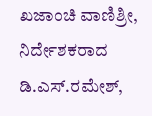ಖಜಾಂಚಿ ವಾಣಿಶ್ರೀ, ನಿರ್ದೇಶಕರಾದ ಡಿ.ಎಸ್.ರಮೇಶ್,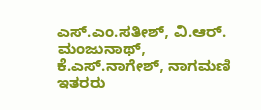ಎಸ್.ಎಂ.ಸತೀಶ್, ವಿ.ಆರ್. ಮಂಜುನಾಥ್, ಕೆ.ಎಸ್.ನಾಗೇಶ್, ನಾಗಮಣಿ ಇತರರು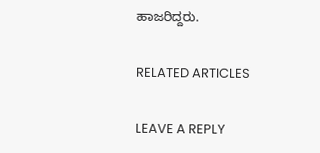ಹಾಜರಿದ್ದರು.

RELATED ARTICLES

LEAVE A REPLY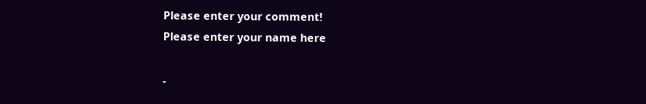Please enter your comment!
Please enter your name here

-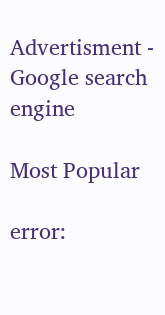Advertisment -
Google search engine

Most Popular

error: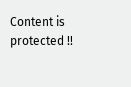Content is protected !!